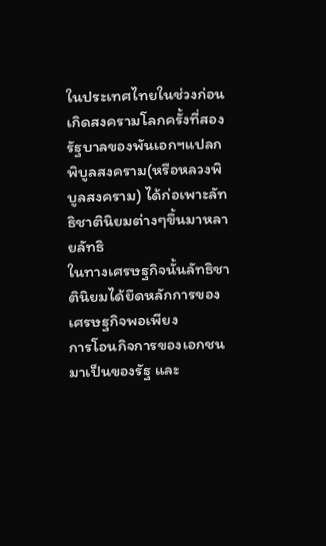ในประเทศไทยในช่วงก่อนเกิดสงครามโลกครั้งที่สอง รัฐบาลของพันเอกฯแปลก
พิบูลสงคราม(หรือหลวงพิบูลสงคราม) ได้ก่อเพาะลัทธิชาตินิยมต่างๆขึ้นมาหลายลัทธิ
ในทางเศรษฐกิจนั้นลัทธิชาตินิยมได้ยึดหลักการของเศรษฐกิจพอเพียง
การโอนกิจการของเอกชนมาเป็นของรัฐ และ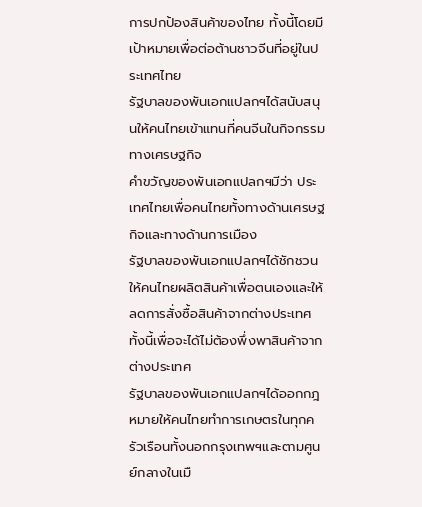การปกป้องสินค้าของไทย ทั้งนี้โดยมีเป้าหมายเพื่อต่อต้านชาวจีนที่อยู่ในประเทศไทย
รัฐบาลของพันเอกแปลกฯได้สนับสนุนให้คนไทยเข้าแทนที่คนจีนในกิจกรรมทางเศรษฐกิจ
คำขวัญของพันเอกแปลกฯมีว่า ประเทศไทยเพื่อคนไทยทั้งทางด้านเศรษฐกิจและทางด้านการเมือง
รัฐบาลของพันเอกแปลกฯได้ชักชวนให้คนไทยผลิตสินค้าเพื่อตนเองและให้ลดการสั่งซื้อสินค้าจากต่างประเทศทั้งนี้เพื่อจะได้ไม่ต้องพึ่งพาสินค้าจากต่างประเทศ
รัฐบาลของพันเอกแปลกฯได้ออกกฎหมายให้คนไทยทำการเกษตรในทุกครัวเรือนทั้งนอกกรุงเทพฯและตามศูนย์กลางในเมื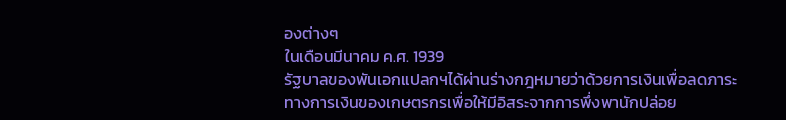องต่างๆ
ในเดือนมีนาคม ค.ศ. 1939
รัฐบาลของพันเอกแปลกฯได้ผ่านร่างกฎหมายว่าด้วยการเงินเพื่อลดภาระทางการเงินของเกษตรกรเพื่อให้มีอิสระจากการพึ่งพานักปล่อย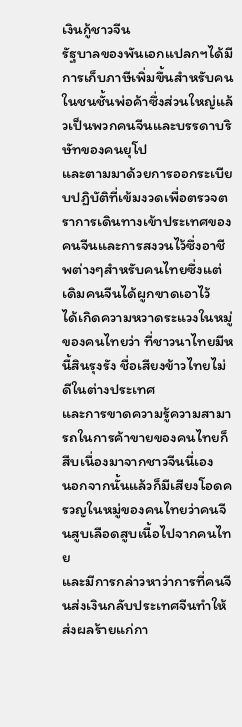เงินกู้ชาวจีน
รัฐบาลของพันเอกแปลกฯได้มีการเก็บภาษีเพิ่มขึ้นสำหรับคนในชนชั้นพ่อค้าซึ่งส่วนใหญ่แล้วเป็นพวกคนจีนและบรรดาบริษัทของคนยุโป
และตามมาด้วยการออกระเบียบปฏิบัติที่เข้มงวดเพื่อตรวจตราการเดินทางเข้าประเทศของคนจีนและการสงวนไว้ซึ่งอาชีพต่างๆสำหรับคนไทยซึ่งแต่เดิมคนจีนได้ผูกขาดเอาไว้
ได้เกิดความหวาดระแวงในหมู่ของคนไทยว่า ที่ชาวนาไทยมีหนี้สินรุงรัง ชื่อเสียงข้าวไทยไม่ดีในต่างประเทศ
และการขาดความรู้ความสามารถในการค้าขายของคนไทยก็สืบเนื่องมาจากชาวจีนนี่เอง
นอกจากนั้นแล้วก็มีเสียงโอดครวญในหมู่ของคนไทยว่าคนจีนสูบเลือดสูบเนื้อไปจากคนไทย
และมีการกล่าวหาว่าการที่คนจีนส่งเงินกลับประเทศจีนทำให้ส่งผลร้ายแก่กา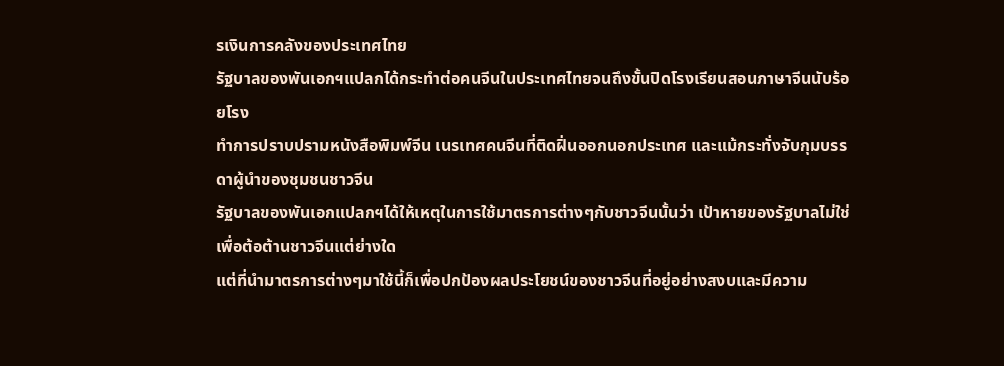รเงินการคลังของประเทศไทย
รัฐบาลของพันเอกฯแปลกได้กระทำต่อคนจีนในประเทศไทยจนถึงขั้นปิดโรงเรียนสอนภาษาจีนนับร้อยโรง
ทำการปราบปรามหนังสือพิมพ์จีน เนรเทศคนจีนที่ติดฝิ่นออกนอกประเทศ และแม้กระทั่งจับกุมบรรดาผู้นำของชุมชนชาวจีน
รัฐบาลของพันเอกแปลกฯได้ให้เหตุในการใช้มาตรการต่างๆกับชาวจีนนั้นว่า เป้าหายของรัฐบาลไม่ใช่เพื่อต้อต้านชาวจีนแต่ย่างใด
แต่ที่นำมาตรการต่างๆมาใช้นี้ก็เพื่อปกป้องผลประโยชน์ของชาวจีนที่อยู่อย่างสงบและมีความ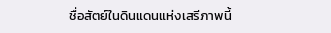ชื่อสัตย์ในดินแดนแห่งเสรีภาพนี้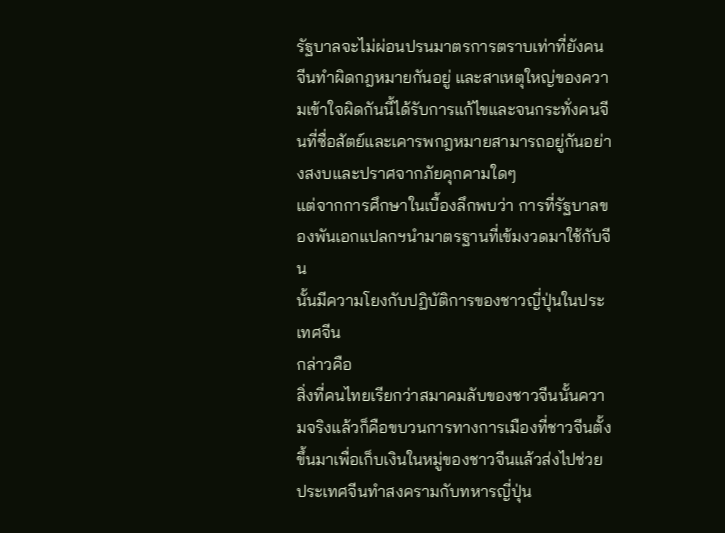รัฐบาลจะไม่ผ่อนปรนมาตรการตราบเท่าที่ยังคนจีนทำผิดกฎหมายกันอยู่ และสาเหตุใหญ่ของความเข้าใจผิดกันนี้ได้รับการแก้ไขและจนกระทั่งคนจีนที่ซื่อสัตย์และเคารพกฎหมายสามารถอยู่กันอย่างสงบและปราศจากภัยคุกคามใดๆ
แต่จากการศึกษาในเบื้องลึกพบว่า การที่รัฐบาลของพันเอกแปลกฯนำมาตรฐานที่เข้มงวดมาใช้กับจีน
นั้นมีความโยงกับปฏิบัติการของชาวญี่ปุ่นในประเทศจีน
กล่าวคือ
สิ่งที่คนไทยเรียกว่าสมาคมลับของชาวจีนนั้นความจริงแล้วก็คือขบวนการทางการเมืองที่ชาวจีนตั้งขึ้นมาเพื่อเก็บเงินในหมู่ของชาวจีนแล้วส่งไปช่วยประเทศจีนทำสงครามกับทหารญี่ปุ่น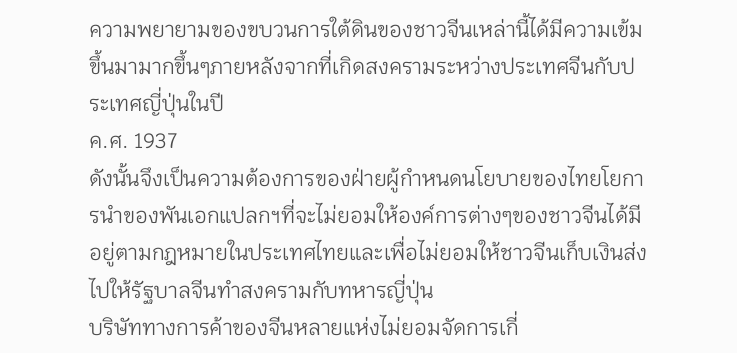ความพยายามของขบวนการใต้ดินของชาวจีนเหล่านี้ได้มีความเข้มขึ้นมามากขึ้นๆภายหลังจากที่เกิดสงครามระหว่างประเทศจีนกับประเทศญี่ปุ่นในปี
ค.ศ. 1937
ดังนั้นจึงเป็นความต้องการของฝ่ายผู้กำหนดนโยบายของไทยโยการนำของพันเอกแปลกฯที่จะไม่ยอมให้องค์การต่างๆของชาวจีนได้มีอยู่ตามกฎหมายในประเทศไทยและเพื่อไม่ยอมให้ชาวจีนเก็บเงินส่งไปให้รัฐบาลจีนทำสงครามกับทหารญี่ปุ่น
บริษัททางการค้าของจีนหลายแห่งไม่ยอมจัดการเกี่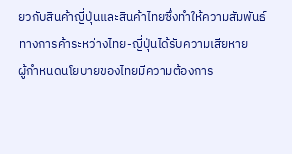ยวกับสินค้าญี่ปุ่นและสินค้าไทยซึ่งทำให้ความสัมพันธ์ทางการค้าระหว่างไทย-ญี่ปุ่นได้รับความเสียหาย
ผู้กำหนดนโยบายของไทยมีความต้องการ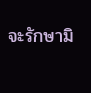จะรักษามิ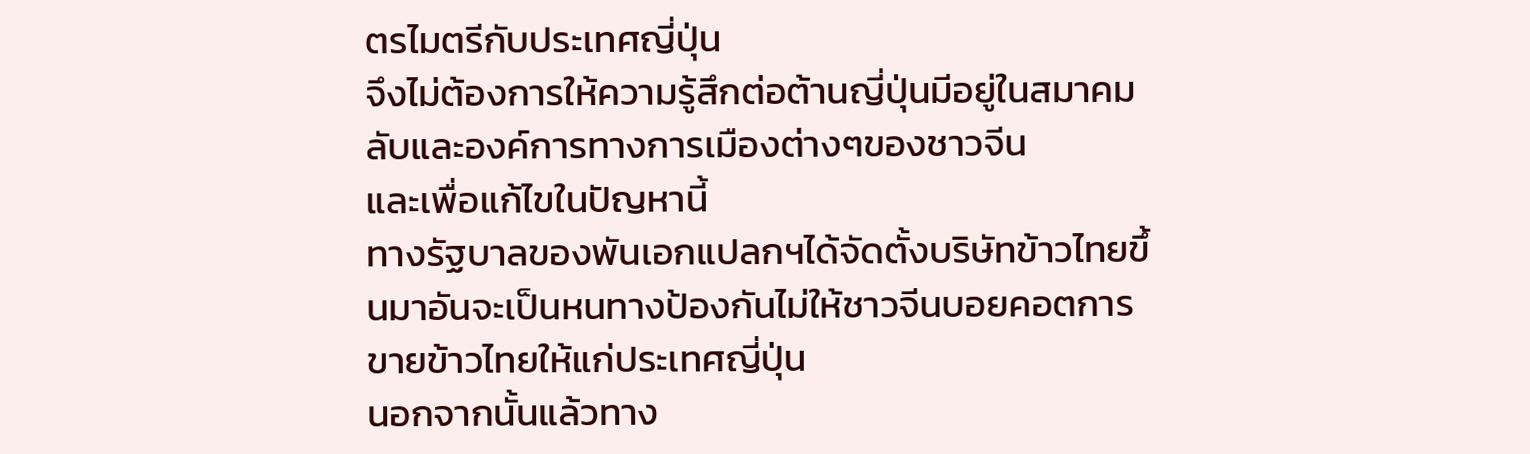ตรไมตรีกับประเทศญี่ปุ่น
จึงไม่ต้องการให้ความรู้สึกต่อต้านญี่ปุ่นมีอยู่ในสมาคมลับและองค์การทางการเมืองต่างๆของชาวจีน
และเพื่อแก้ไขในปัญหานี้
ทางรัฐบาลของพันเอกแปลกฯได้จัดตั้งบริษัทข้าวไทยขึ้นมาอันจะเป็นหนทางป้องกันไม่ให้ชาวจีนบอยคอตการขายข้าวไทยให้แก่ประเทศญี่ปุ่น
นอกจากนั้นแล้วทาง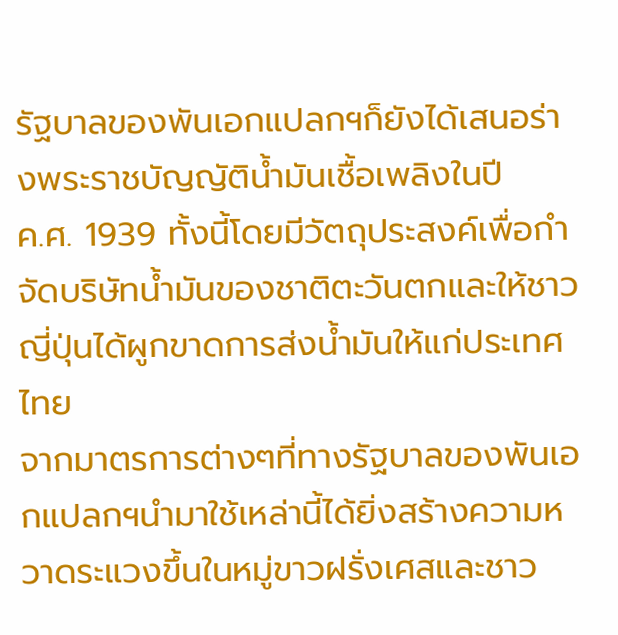รัฐบาลของพันเอกแปลกฯก็ยังได้เสนอร่างพระราชบัญญัติน้ำมันเชื้อเพลิงในปี
ค.ศ. 1939 ทั้งนี้โดยมีวัตถุประสงค์เพื่อกำจัดบริษัทน้ำมันของชาติตะวันตกและให้ชาวญี่ปุ่นได้ผูกขาดการส่งน้ำมันให้แก่ประเทศไทย
จากมาตรการต่างๆที่ทางรัฐบาลของพันเอกแปลกฯนำมาใช้เหล่านี้ได้ยิ่งสร้างความหวาดระแวงขึ้นในหมู่ขาวฝรั่งเศสและชาว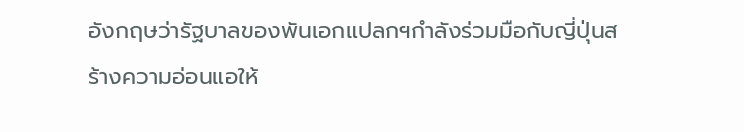อังกฤษว่ารัฐบาลของพันเอกแปลกฯกำลังร่วมมือกับญี่ปุ่นสร้างความอ่อนแอให้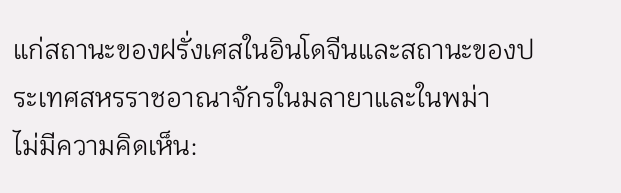แก่สถานะของฝรั่งเศสในอินโดจีนและสถานะของประเทศสหรราชอาณาจักรในมลายาและในพม่า
ไม่มีความคิดเห็น: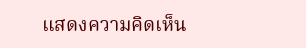แสดงความคิดเห็น